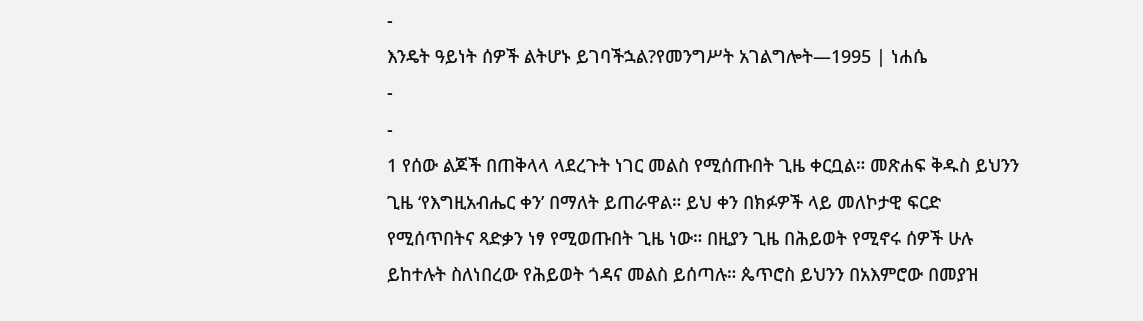-
እንዴት ዓይነት ሰዎች ልትሆኑ ይገባችኋል?የመንግሥት አገልግሎት—1995 | ነሐሴ
-
-
1 የሰው ልጆች በጠቅላላ ላደረጉት ነገር መልስ የሚሰጡበት ጊዜ ቀርቧል። መጽሐፍ ቅዱስ ይህንን ጊዜ ‘የእግዚአብሔር ቀን’ በማለት ይጠራዋል። ይህ ቀን በክፉዎች ላይ መለኮታዊ ፍርድ የሚሰጥበትና ጻድቃን ነፃ የሚወጡበት ጊዜ ነው። በዚያን ጊዜ በሕይወት የሚኖሩ ሰዎች ሁሉ ይከተሉት ስለነበረው የሕይወት ጎዳና መልስ ይሰጣሉ። ጴጥሮስ ይህንን በአእምሮው በመያዝ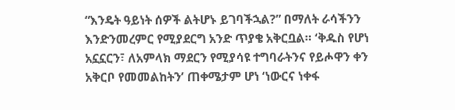“እንዴት ዓይነት ሰዎች ልትሆኑ ይገባችኋል?” በማለት ራሳችንን እንድንመረምር የሚያደርግ አንድ ጥያቄ አቅርቧል። ‘ቅዱስ የሆነ አኗኗርን፣ ለአምላክ ማደርን የሚያሳዩ ተግባራትንና የይሖዋን ቀን አቅርቦ የመመልከትን’ ጠቀሜታም ሆነ ‘ነውርና ነቀፋ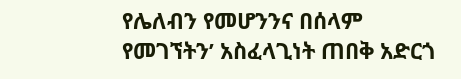የሌለብን የመሆንንና በሰላም የመገኘትን’ አስፈላጊነት ጠበቅ አድርጎ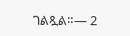ገልጿል።— 2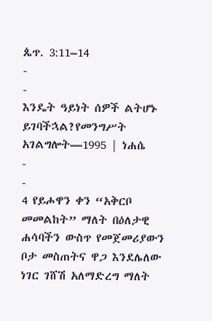ጴጥ. 3:11–14
-
-
እንዴት ዓይነት ሰዎች ልትሆኑ ይገባችኋል?የመንግሥት አገልግሎት—1995 | ነሐሴ
-
-
4 የይሖዋን ቀን “አቅርቦ መመልከት” ማለት በዕለታዊ ሐሳባችን ውስጥ የመጀመሪያውን ቦታ መስጠትና ዋጋ እንደሌለው ነገር ገሸሽ አለማድረግ ማለት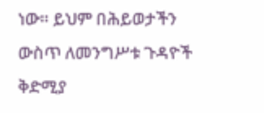ነው። ይህም በሕይወታችን ውስጥ ለመንግሥቱ ጉዳዮች ቅድሚያ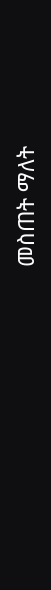መስጠት ማለት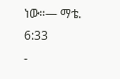ነው።— ማቴ. 6:33
-